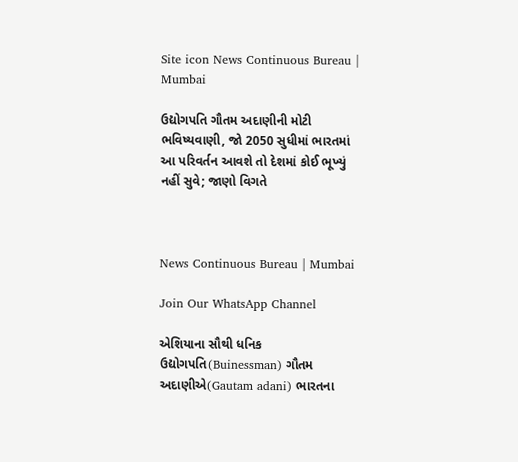Site icon News Continuous Bureau | Mumbai

ઉદ્યોગપતિ ગૌતમ અદાણીની મોટી ભવિષ્યવાણી, જો 2050 સુધીમાં ભારતમાં આ પરિવર્તન આવશે તો દેશમાં કોઈ ભૂખ્યું નહીં સુવે; જાણો વિગતે



News Continuous Bureau | Mumbai

Join Our WhatsApp Channel

એશિયાના સૌથી ધનિક ઉદ્યોગપતિ(Buinessman) ગૌતમ અદાણીએ(Gautam adani) ભારતના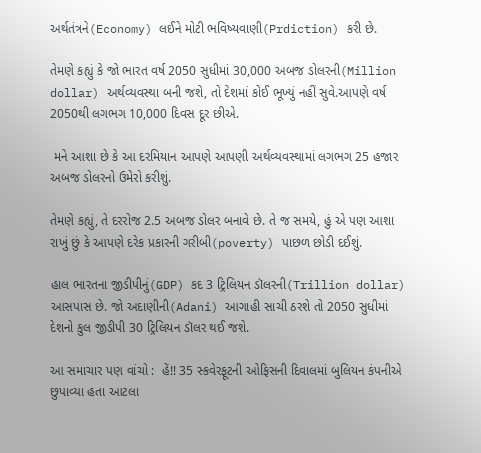અર્થતંત્રને(Economy) લઈને મોટી ભવિષ્યવાણી(Prdiction) કરી છે.

તેમણે કહ્યું કે જો ભારત વર્ષ 2050 સુધીમાં 30,000 અબજ ડોલરની(Million dollar) અર્થવ્યવસ્થા બની જશે, તો દેશમાં કોઈ ભૂખ્યું નહીં સુવે.આપણે વર્ષ 2050થી લગભગ 10,000 દિવસ દૂર છીએ.

 મને આશા છે કે આ દરમિયાન આપણે આપણી અર્થવ્યવસ્થામાં લગભગ 25 હજાર અબજ ડોલરનો ઉમેરો કરીશું.

તેમણે કહ્યું, તે દરરોજ 2.5 અબજ ડોલર બનાવે છે. તે જ સમયે, હું એ પણ આશા રાખું છું કે આપણે દરેક પ્રકારની ગરીબી(poverty) પાછળ છોડી દઈશું.

હાલ ભારતના જીડીપીનું(GDP) કદ 3 ટ્રિલિયન ડૉલરની(Trillion dollar) આસપાસ છે. જો અદાણીની(Adani) આગાહી સાચી ઠરશે તો 2050 સુધીમાં દેશનો કુલ જીડીપી 30 ટ્રિલિયન ડૉલર થઈ જશે.

આ સમાચાર પણ વાંચો :  હેં!! 35 સ્કવેરફૂટની ઓફિસની દિવાલમાં બુલિયન કંપનીએ છુપાવ્યા હતા આટલા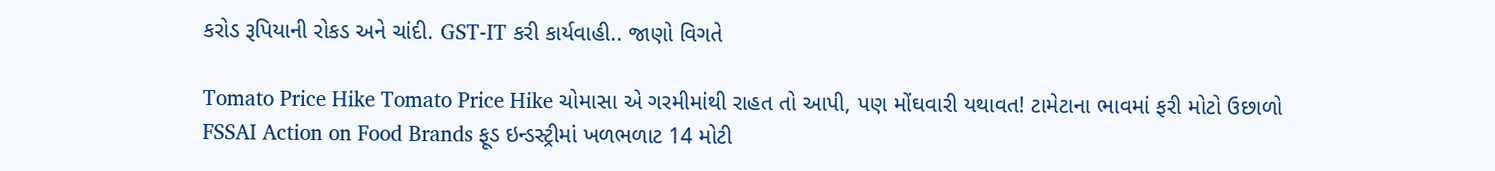કરોડ રૂપિયાની રોકડ અને ચાંદી. GST-IT કરી કાર્યવાહી.. જાણો વિગતે

Tomato Price Hike Tomato Price Hike ચોમાસા એ ગરમીમાંથી રાહત તો આપી, પણ મોંઘવારી યથાવત! ટામેટાના ભાવમાં ફરી મોટો ઉછાળો
FSSAI Action on Food Brands ફૂડ ઇન્ડસ્ટ્રીમાં ખળભળાટ 14 મોટી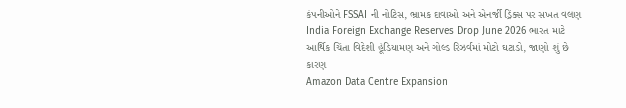કંપનીઓને FSSAI ની નોટિસ, ભ્રામક દાવાઓ અને એનર્જી ડ્રિંક્સ પર સખત વલણ
India Foreign Exchange Reserves Drop June 2026 ભારત માટે આર્થિક ચિંતા વિદેશી હૂંડિયામણ અને ગોલ્ડ રિઝર્વમાં મોટો ઘટાડો, જાણો શું છે કારણ
Amazon Data Centre Expansion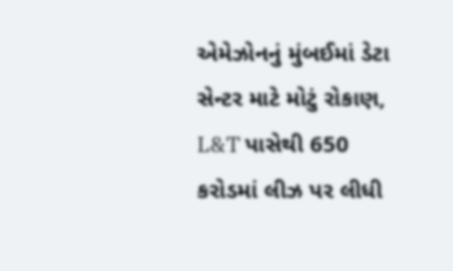એમેઝોનનું મુંબઈમાં ડેટા સેન્ટર માટે મોટું રોકાણ, L&T પાસેથી 650 કરોડમાં લીઝ પર લીધી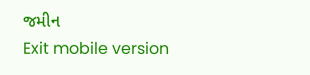જમીન
Exit mobile version